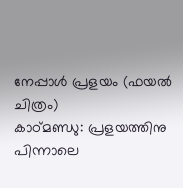നേപ്പാൾ പ്രളയം (ഫയൽ ചിത്രം)
കാഠ്മണ്ഡു: പ്രളയത്തിനു പിന്നാലെ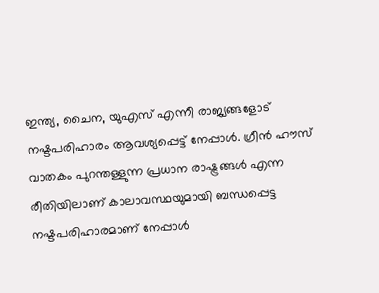ഇന്ത്യ, ചൈന, യുഎസ് എന്നീ രാജ്യങ്ങളോട് നഷ്ടപരിഹാരം ആവശ്യപ്പെട്ട് നേപ്പാൾ. ഗ്രീൻ ഹൗസ് വാതകം പുറന്തള്ളുന്ന പ്രധാന രാഷ്ട്രങ്ങൾ എന്ന രീതിയിലാണ് കാലാവസ്ഥയുമായി ബന്ധപ്പെട്ട നഷ്ടപരിഹാരമാണ് നേപ്പാൾ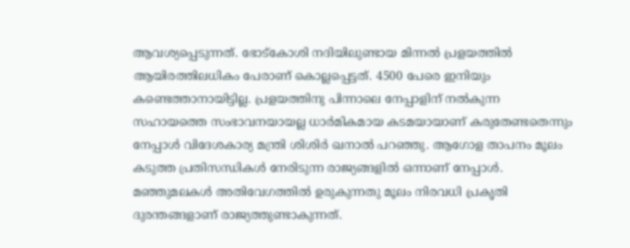ആവശ്യപ്പെടുന്നത്. ഭോട്കോശി നദിയിലുണ്ടായ മിന്നൽ പ്രളയത്തിൽ ആയിരത്തിലധികം പേരാണ് കൊല്ലപ്പെട്ടത്. 4500 പേരെ ഇനിയും കണ്ടെത്താനായിട്ടില്ല. പ്രളയത്തിനു പിന്നാലെ നേപ്പാളിന് നൽകുന്ന സഹായത്തെ സംഭാവനയായല്ല ധാർമികമായ കടമയായാണ് കരുതേണ്ടതെന്നും നേപ്പാൾ വിദേശകാര്യ മന്ത്രി ശിശിർ ഖനാൽ പറഞ്ഞു. ആഗോള താപനം മൂലം കടുത്ത പ്രതിസന്ധികൾ നേരിടുന്ന രാജ്യങ്ങളിൽ ഒന്നാണ് നേപ്പാൾ. മഞ്ഞുമലകൾ അതിവേഗത്തിൽ ഉരുകുന്നതു മൂലം നിരവധി പ്രകൃതി ദുരന്തങ്ങളാണ് രാജ്യത്തുണ്ടാകുന്നത്.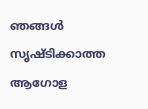ഞങ്ങൾ സൃഷ്ടിക്കാത്ത ആഗോള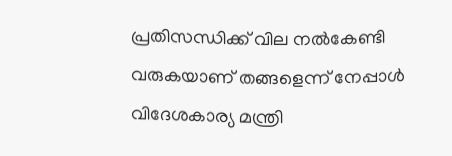പ്രതിസന്ധിക്ക് വില നൽകേണ്ടി വരുകയാണ് തങ്ങളെന്ന് നേപ്പാൾ വിദേശകാര്യ മന്ത്രി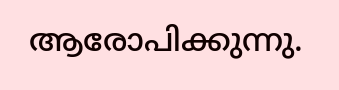ആരോപിക്കുന്നു.